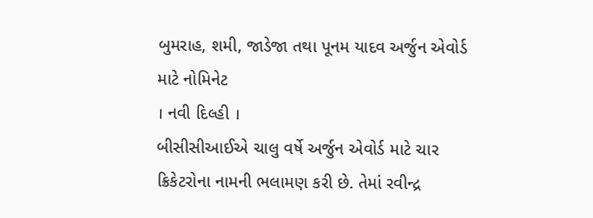બુમરાહ, શમી, જાડેજા તથા પૂનમ યાદવ અર્જુન એવોર્ડ માટે નોમિનેટ
। નવી દિલ્હી ।
બીસીસીઆઈએ ચાલુ વર્ષે અર્જુન એવોર્ડ માટે ચાર ક્રિકેટરોના નામની ભલામણ કરી છે. તેમાં રવીન્દ્ર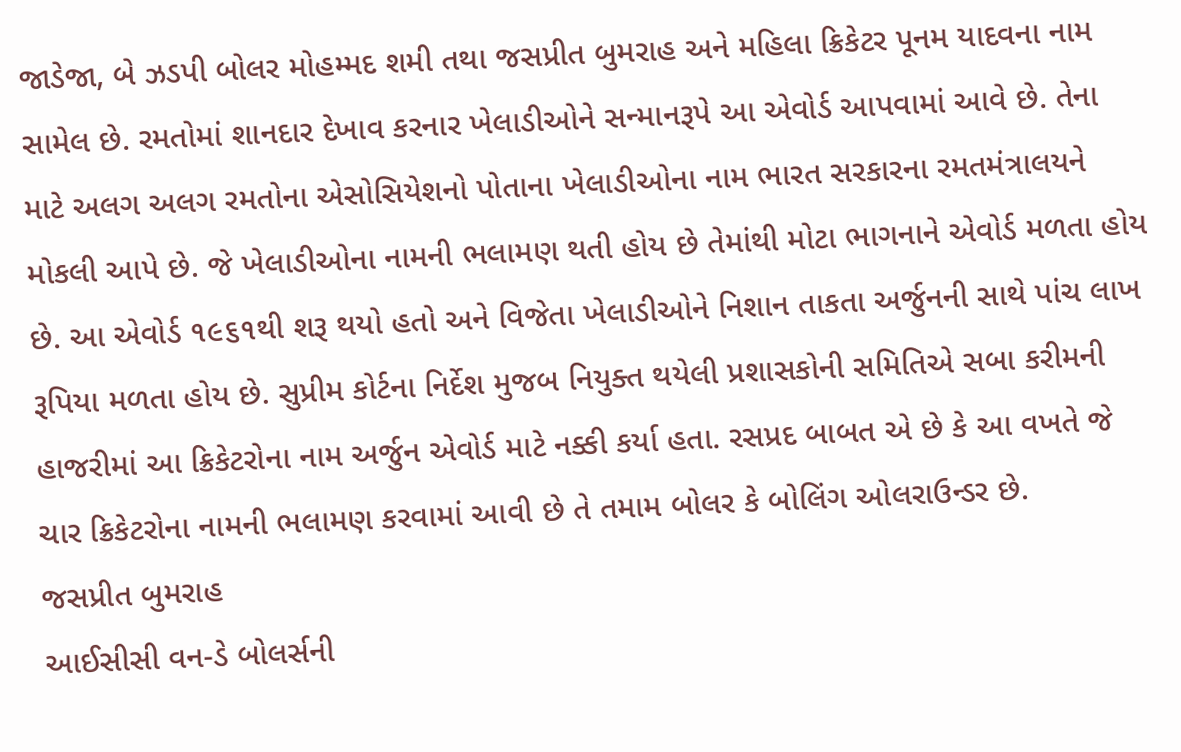જાડેજા, બે ઝડપી બોલર મોહમ્મદ શમી તથા જસપ્રીત બુમરાહ અને મહિલા ક્રિકેટર પૂનમ યાદવના નામ સામેલ છે. રમતોમાં શાનદાર દેખાવ કરનાર ખેલાડીઓને સન્માનરૂપે આ એવોર્ડ આપવામાં આવે છે. તેના માટે અલગ અલગ રમતોના એસોસિયેશનો પોતાના ખેલાડીઓના નામ ભારત સરકારના રમતમંત્રાલયને મોકલી આપે છે. જે ખેલાડીઓના નામની ભલામણ થતી હોય છે તેમાંથી મોટા ભાગનાને એવોર્ડ મળતા હોય છે. આ એવોર્ડ ૧૯૬૧થી શરૂ થયો હતો અને વિજેતા ખેલાડીઓને નિશાન તાકતા અર્જુનની સાથે પાંચ લાખ રૂપિયા મળતા હોય છે. સુપ્રીમ કોર્ટના નિર્દેશ મુજબ નિયુક્ત થયેલી પ્રશાસકોની સમિતિએ સબા કરીમની હાજરીમાં આ ક્રિકેટરોના નામ અર્જુન એવોર્ડ માટે નક્કી કર્યા હતા. રસપ્રદ બાબત એ છે કે આ વખતે જે ચાર ક્રિકેટરોના નામની ભલામણ કરવામાં આવી છે તે તમામ બોલર કે બોલિંગ ઓલરાઉન્ડર છે.
જસપ્રીત બુમરાહ
આઈસીસી વન-ડે બોલર્સની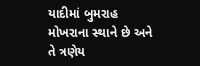યાદીમાં બુમરાહ મોખરાના સ્થાને છે અને તે ત્રણેય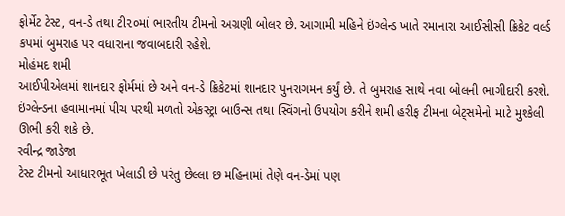ફોર્મેટ ટેસ્ટ, વન-ડે તથા ટી૨૦માં ભારતીય ટીમનો અગ્રણી બોલર છે. આગામી મહિને ઇંગ્લેન્ડ ખાતે રમાનારા આઈસીસી ક્રિકેટ વર્લ્ડ કપમાં બુમરાહ પર વધારાના જવાબદારી રહેશે.
મોહંમદ શમી
આઈપીએલમાં શાનદાર ફોર્મમાં છે અને વન-ડે ક્રિકેટમાં શાનદાર પુનરાગમન કર્યું છે. તે બુમરાહ સાથે નવા બોલની ભાગીદારી કરશે. ઇંગ્લેન્ડના હવામાનમાં પીચ પરથી મળતો એકસ્ટ્રા બાઉન્સ તથા સ્વિંગનો ઉપયોગ કરીને શમી હરીફ ટીમના બેટ્સમેનો માટે મુશ્કેલી ઊભી કરી શકે છે.
રવીન્દ્ર જાડેજા
ટેસ્ટ ટીમનો આધારભૂત ખેલાડી છે પરંતુ છેલ્લા છ મહિનામાં તેણે વન-ડેમાં પણ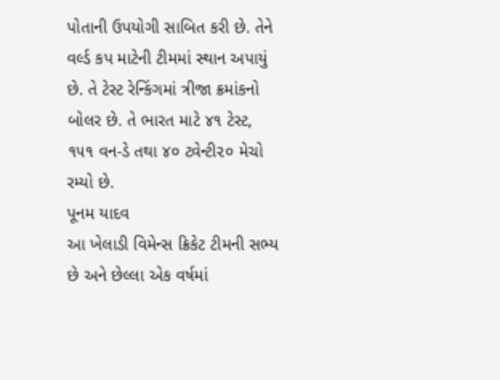પોતાની ઉપયોગી સાબિત કરી છે. તેને વર્લ્ડ કપ માટેની ટીમમાં સ્થાન અપાયું છે. તે ટેસ્ટ રેન્કિંગમાં ત્રીજા ક્રમાંકનો બોલર છે. તે ભારત માટે ૪૧ ટેસ્ટ, ૧૫૧ વન-ડે તથા ૪૦ ટ્વેન્ટી૨૦ મેચો રમ્યો છે.
પૂનમ યાદવ
આ ખેલાડી વિમેન્સ ક્રિકેટ ટીમની સભ્ય છે અને છેલ્લા એક વર્ષમાં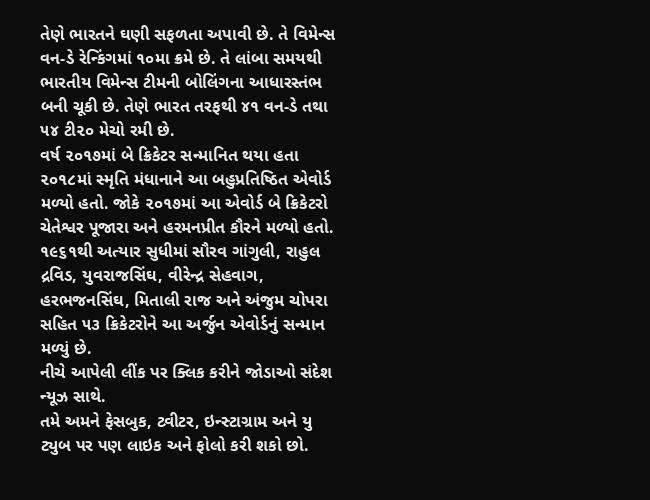તેણે ભારતને ઘણી સફળતા અપાવી છે. તે વિમેન્સ વન-ડે રેન્કિંગમાં ૧૦મા ક્રમે છે. તે લાંબા સમયથી ભારતીય વિમેન્સ ટીમની બોલિંગના આધારસ્તંભ બની ચૂકી છે. તેણે ભારત તરફથી ૪૧ વન-ડે તથા ૫૪ ટી૨૦ મેચો રમી છે.
વર્ષ ૨૦૧૭માં બે ક્રિકેટર સન્માનિત થયા હતા
૨૦૧૮માં સ્મૃતિ મંધાનાને આ બહુપ્રતિષ્ઠિત એવોર્ડ મળ્યો હતો. જોકે ૨૦૧૭માં આ એવોર્ડ બે ક્રિકેટરો ચેતેશ્વર પૂજારા અને હરમનપ્રીત કૌરને મળ્યો હતો. ૧૯૬૧થી અત્યાર સુધીમાં સૌરવ ગાંગુલી, રાહુલ દ્રવિડ, યુવરાજસિંઘ, વીરેન્દ્ર સેહવાગ, હરભજનસિંઘ, મિતાલી રાજ અને અંજુમ ચોપરા સહિત ૫૩ ક્રિકેટરોને આ અર્જુન એવોર્ડનું સન્માન મળ્યું છે.
નીચે આપેલી લીંક પર ક્લિક કરીને જોડાઓ સંદેશ ન્યૂઝ સાથે.
તમે અમને ફેસબુક, ટ્વીટર, ઇન્સ્ટાગ્રામ અને યુ ટ્યુબ પર પણ લાઇક અને ફોલો કરી શકો છો.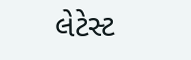લેટેસ્ટ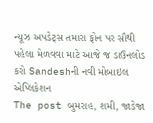ન્યૂઝ અપડેટ્સ તમારા ફોન પર સૌથી પહેલા મેળવવા માટે આજે જ ડાઉનલોડ કરો Sandeshની નવી મોબાઇલ એપ્લિકેશન
The post બુમરાહ, શમી, જાડેજા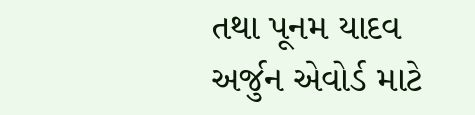તથા પૂનમ યાદવ અર્જુન એવોર્ડ માટે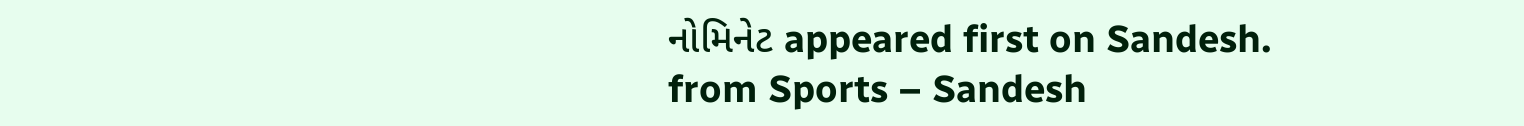નોમિનેટ appeared first on Sandesh.
from Sports – Sandesh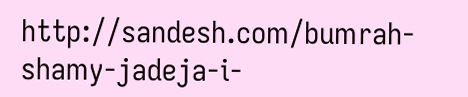http://sandesh.com/bumrah-shamy-jadeja-i-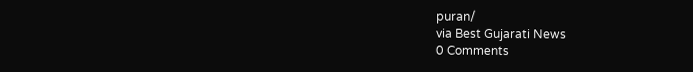puran/
via Best Gujarati News
0 Comments